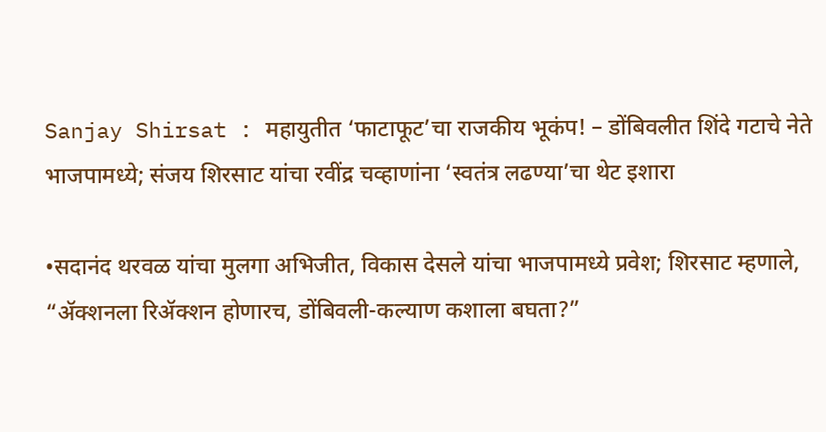Sanjay Shirsat : महायुतीत ‘फाटाफूट’चा राजकीय भूकंप! – डोंबिवलीत शिंदे गटाचे नेते भाजपामध्ये; संजय शिरसाट यांचा रवींद्र चव्हाणांना ‘स्वतंत्र लढण्या’चा थेट इशारा

•सदानंद थरवळ यांचा मुलगा अभिजीत, विकास देसले यांचा भाजपामध्ये प्रवेश; शिरसाट म्हणाले, “ॲक्शनला रिॲक्शन होणारच, डोंबिवली-कल्याण कशाला बघता?”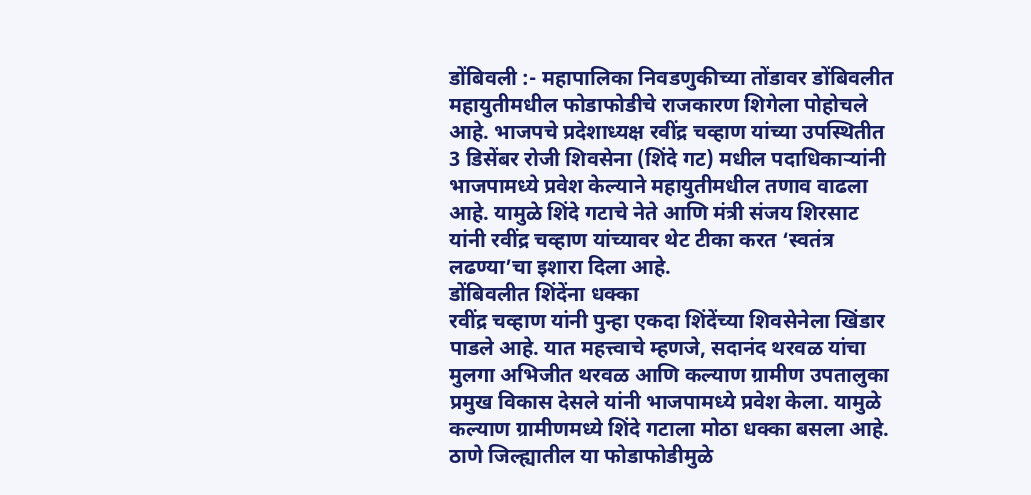डोंबिवली :- महापालिका निवडणुकीच्या तोंडावर डोंबिवलीत महायुतीमधील फोडाफोडीचे राजकारण शिगेला पोहोचले आहे. भाजपचे प्रदेशाध्यक्ष रवींद्र चव्हाण यांच्या उपस्थितीत 3 डिसेंबर रोजी शिवसेना (शिंदे गट) मधील पदाधिकाऱ्यांनी भाजपामध्ये प्रवेश केल्याने महायुतीमधील तणाव वाढला आहे. यामुळे शिंदे गटाचे नेते आणि मंत्री संजय शिरसाट यांनी रवींद्र चव्हाण यांच्यावर थेट टीका करत ‘स्वतंत्र लढण्या’चा इशारा दिला आहे.
डोंबिवलीत शिंदेंना धक्का
रवींद्र चव्हाण यांनी पुन्हा एकदा शिंदेंच्या शिवसेनेला खिंडार पाडले आहे. यात महत्त्वाचे म्हणजे, सदानंद थरवळ यांचा मुलगा अभिजीत थरवळ आणि कल्याण ग्रामीण उपतालुका प्रमुख विकास देसले यांनी भाजपामध्ये प्रवेश केला. यामुळे कल्याण ग्रामीणमध्ये शिंदे गटाला मोठा धक्का बसला आहे. ठाणे जिल्ह्यातील या फोडाफोडीमुळे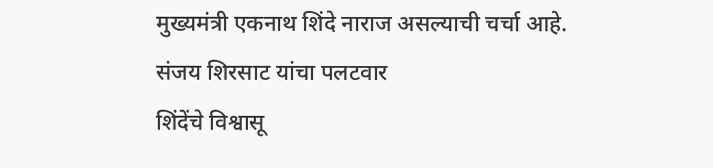मुख्यमंत्री एकनाथ शिंदे नाराज असल्याची चर्चा आहे.
संजय शिरसाट यांचा पलटवार
शिंदेंचे विश्वासू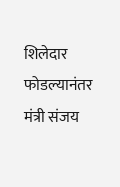शिलेदार फोडल्यानंतर मंत्री संजय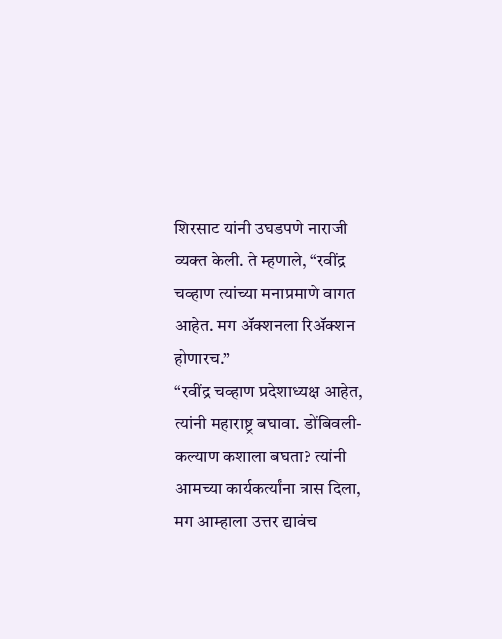शिरसाट यांनी उघडपणे नाराजी व्यक्त केली. ते म्हणाले, “रवींद्र चव्हाण त्यांच्या मनाप्रमाणे वागत आहेत. मग ॲक्शनला रिॲक्शन होणारच.”
“रवींद्र चव्हाण प्रदेशाध्यक्ष आहेत, त्यांनी महाराष्ट्र बघावा. डोंबिवली-कल्याण कशाला बघता? त्यांनी आमच्या कार्यकर्त्यांना त्रास दिला, मग आम्हाला उत्तर द्यावंच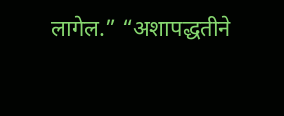लागेल.” “अशापद्धतीने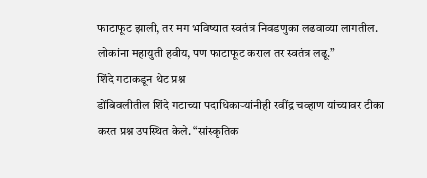फाटाफूट झाली, तर मग भविष्यात स्वतंत्र निवडणुका लढवाव्या लागतील. लोकांना महायुती हवीय, पण फाटाफूट कराल तर स्वतंत्र लढू.”
शिंदे गटाकडून थेट प्रश्न
डोंबिवलीतील शिंदे गटाच्या पदाधिकाऱ्यांनीही रवींद्र चव्हाण यांच्यावर टीका करत प्रश्न उपस्थित केले. “सांस्कृतिक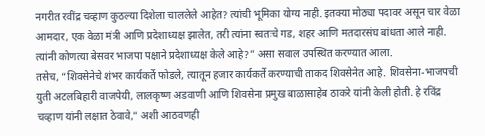नगरीत रवींद्र चव्हाण कुठल्या दिशेला चाललेले आहेत? त्यांची भूमिका योग्य नाही. इतक्या मोठ्या पदावर असून चार वेळा आमदार, एक वेळा मंत्री आणि प्रदेशाध्यक्ष झालेत, तरी त्यांना स्वतःचे गड, शहर आणि मतदारसंघ बांधता आले नाही. त्यांनी कोणत्या बेसवर भाजपा पक्षाने प्रदेशाध्यक्ष केले आहे?” असा सवाल उपस्थित करण्यात आला.
तसेच, “शिवसेनेचे शंभर कार्यकर्ते फोडले, त्यातून हजार कार्यकर्ते करण्याची ताकद शिवसेनेत आहे. शिवसेना-भाजपची युती अटलबिहारी वाजपेयी, लालकृष्ण अडवाणी आणि शिवसेना प्रमुख बाळासाहेब ठाकरे यांनी केली होती. हे रविंद्र चव्हाण यांनी लक्षात ठेवावे,” अशी आठवणही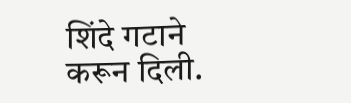शिंदे गटाने करून दिली.